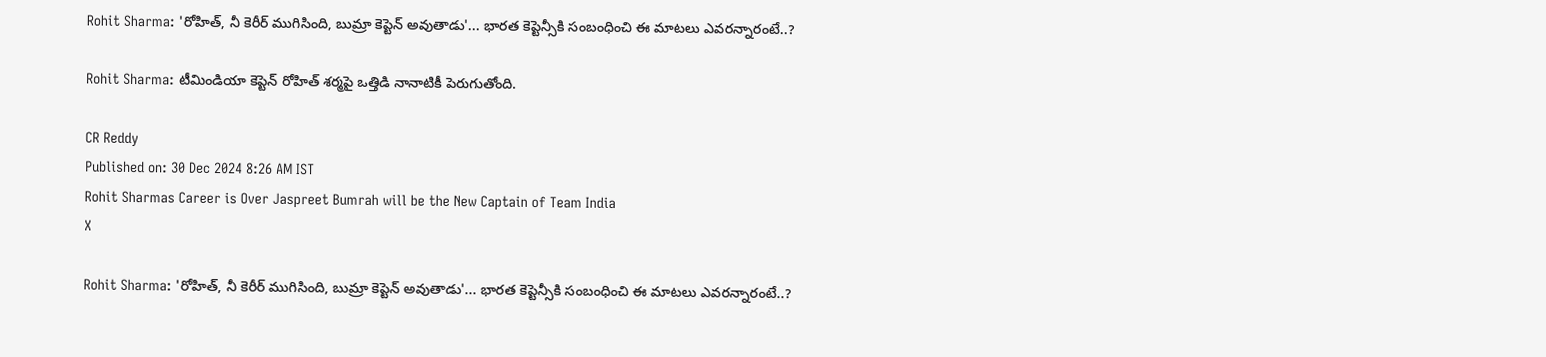Rohit Sharma: 'రోహిత్, నీ కెరీర్ ముగిసింది, బుమ్రా కెప్టెన్ అవుతాడు'... భారత కెప్టెన్సీకి సంబంధించి ఈ మాటలు ఎవరన్నారంటే..?

Rohit Sharma: టీమిండియా కెప్టెన్ రోహిత్ శర్మపై ఒత్తిడి నానాటికీ పెరుగుతోంది.

CR Reddy
Published on: 30 Dec 2024 8:26 AM IST
Rohit Sharmas Career is Over Jaspreet Bumrah will be the New Captain of Team India
X

Rohit Sharma: 'రోహిత్, నీ కెరీర్ ముగిసింది, బుమ్రా కెప్టెన్ అవుతాడు'... భారత కెప్టెన్సీకి సంబంధించి ఈ మాటలు ఎవరన్నారంటే..?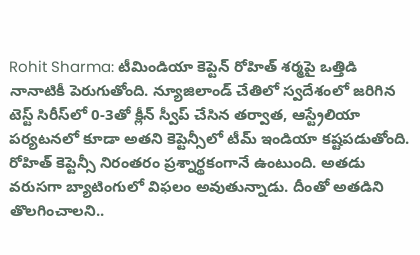Rohit Sharma: టీమిండియా కెప్టెన్ రోహిత్ శర్మపై ఒత్తిడి నానాటికీ పెరుగుతోంది. న్యూజిలాండ్ చేతిలో స్వదేశంలో జరిగిన టెస్ట్ సిరీస్‌లో 0-3తో క్లీన్ స్వీప్ చేసిన తర్వాత, ఆస్ట్రేలియా పర్యటనలో కూడా అతని కెప్టెన్సీలో టీమ్ ఇండియా కష్టపడుతోంది. రోహిత్ కెప్టెన్సీ నిరంతరం ప్రశ్నార్థకంగానే ఉంటుంది. అతడు వరుసగా బ్యాటింగులో విఫలం అవుతున్నాడు. దీంతో అతడిని తొలగించాలని..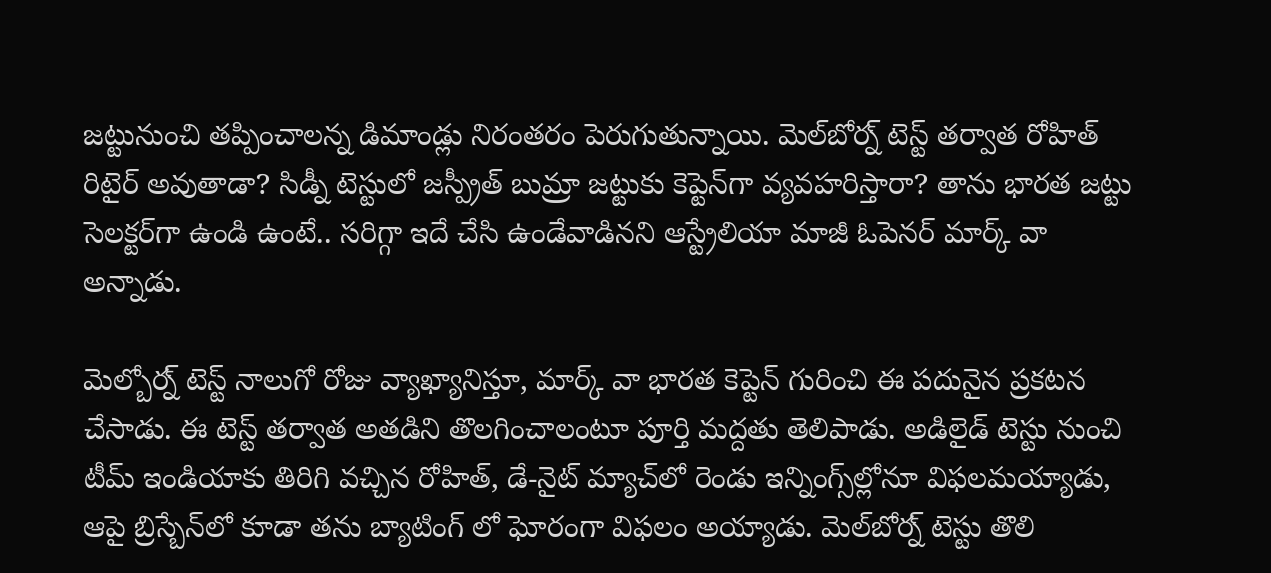జట్టునుంచి తప్పించాలన్న డిమాండ్లు నిరంతరం పెరుగుతున్నాయి. మెల్‌బోర్న్ టెస్ట్ తర్వాత రోహిత్ రిటైర్ అవుతాడా? సిడ్నీ టెస్టులో జస్ప్రీత్ బుమ్రా జట్టుకు కెప్టెన్‌గా వ్యవహరిస్తారా? తాను భారత జట్టు సెలక్టర్‌గా ఉండి ఉంటే.. సరిగ్గా ఇదే చేసి ఉండేవాడినని ఆస్ట్రేలియా మాజీ ఓపెనర్ మార్క్ వా అన్నాడు.

మెల్బోర్న్ టెస్ట్ నాలుగో రోజు వ్యాఖ్యానిస్తూ, మార్క్ వా భారత కెప్టెన్ గురించి ఈ పదునైన ప్రకటన చేసాడు. ఈ టెస్ట్ తర్వాత అతడిని తొలగించాలంటూ పూర్తి మద్దతు తెలిపాడు. అడిలైడ్ టెస్టు నుంచి టీమ్ ఇండియాకు తిరిగి వచ్చిన రోహిత్, డే-నైట్ మ్యాచ్‌లో రెండు ఇన్నింగ్స్‌ల్లోనూ విఫలమయ్యాడు, ఆపై బ్రిస్బేన్‌లో కూడా తను బ్యాటింగ్ లో ఘోరంగా విఫలం అయ్యాడు. మెల్‌బోర్న్ టెస్టు తొలి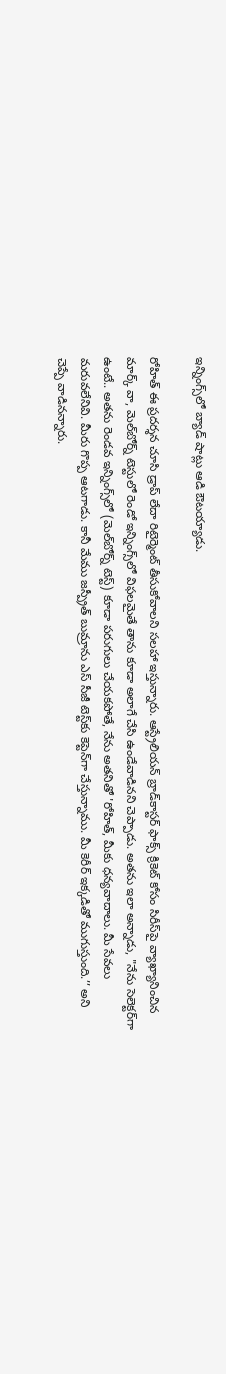ఇన్నింగ్స్‌లో బ్యాడ్ షాట్లు ఆడి ఔటయ్యాడు.

రోహిత్ ఈ ప్రదర్శన చూసి డ్రాప్ లేదా రిటైర్మెంట్ తీసుకోవాలని సలహా ఇస్తున్నారు. ఆస్ట్రేలియన్ బ్రాడ్‌కాస్టర్ ఫాక్స్ క్రికెట్ కోసం సిరీస్‌పై వ్యాఖ్యానించిన మార్క్ వా, మెల్‌బోర్న్ టెస్టులో రెండో ఇన్నింగ్స్‌లో విఫలమైతే తాను కూడా అలాగే చేసి ఉండేవాడినని చెప్పాడు. అతను ఇలా అన్నాడు, "నేను సెలెక్టర్‌గా ఉంటే.. అతను రెండవ ఇన్నింగ్స్‌లో (మెల్‌బోర్న్ టెస్ట్) కూడా పరుగులు చేయకపోతే, నేను అతనితో 'రోహిత్, మీకు ధన్యవాదాలు. మీ సేవలు మరువలేనివి. మీరు గొప్ప ఆటగాడు. కానీ మేము జస్ప్రీత్ బుమ్రాను ఎస్ సీజీ టెస్ట్‌కు కెప్టెన్‌గా చేస్తున్నాము. మీ కెరీర్ ఇక్కడితో ముగుస్తుంది.’’ అని చెప్పే వాడినన్నారు.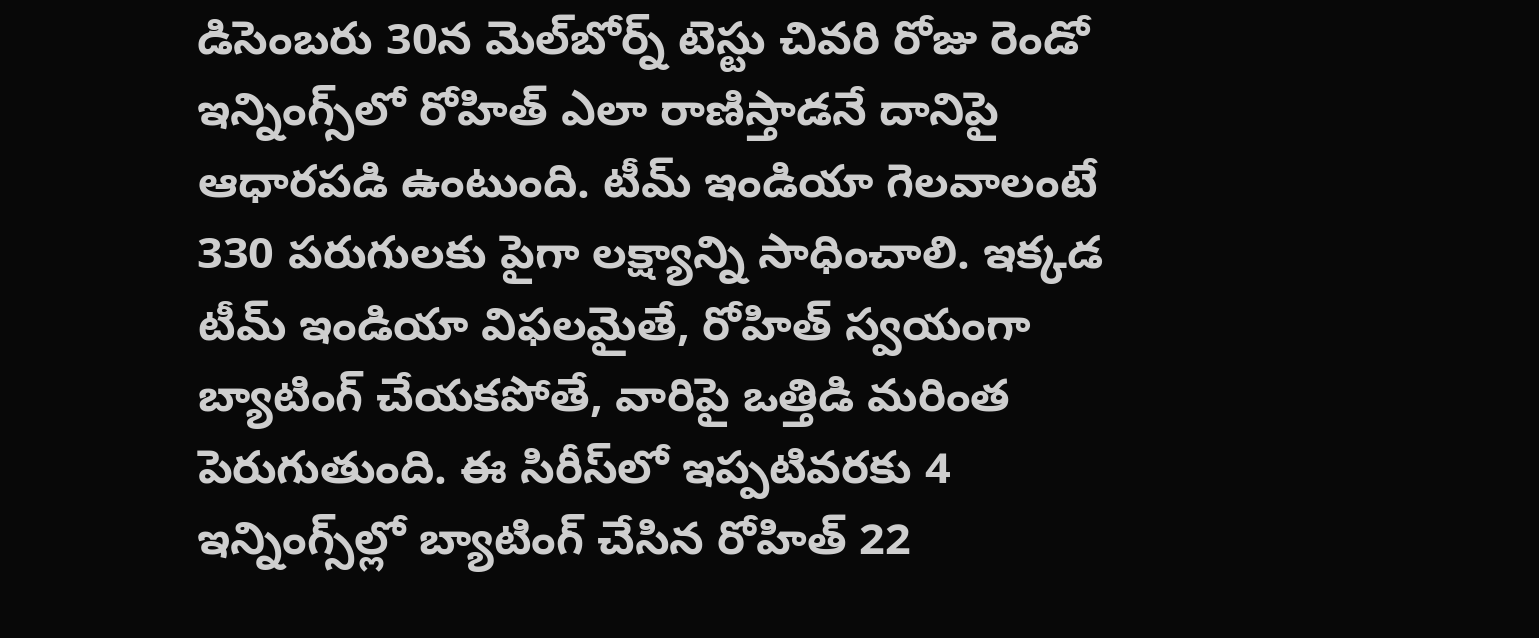డిసెంబరు 30న మెల్‌బోర్న్ టెస్టు చివరి రోజు రెండో ఇన్నింగ్స్‌లో రోహిత్ ఎలా రాణిస్తాడనే దానిపై ఆధారపడి ఉంటుంది. టీమ్ ఇండియా గెలవాలంటే 330 పరుగులకు పైగా లక్ష్యాన్ని సాధించాలి. ఇక్కడ టీమ్ ఇండియా విఫలమైతే, రోహిత్ స్వయంగా బ్యాటింగ్ చేయకపోతే, వారిపై ఒత్తిడి మరింత పెరుగుతుంది. ఈ సిరీస్‌లో ఇప్పటివరకు 4 ఇన్నింగ్స్‌ల్లో బ్యాటింగ్ చేసిన రోహిత్ 22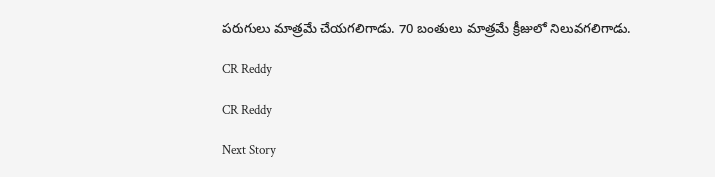పరుగులు మాత్రమే చేయగలిగాడు. 70 బంతులు మాత్రమే క్రీజులో నిలువగలిగాడు.

CR Reddy

CR Reddy

Next Story